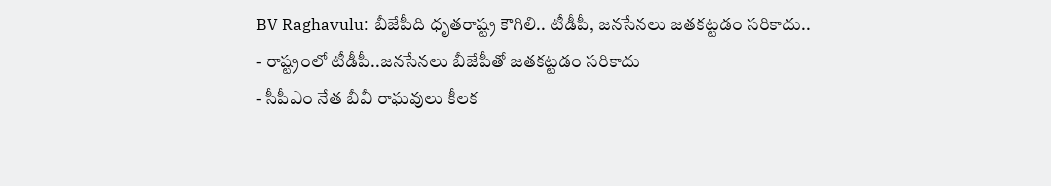BV Raghavulu: బీజేపీది ధృతరాష్ట్ర కౌగిలి.. టీడీపీ, జనసేనలు జతకట్టడం సరికాదు..
- రాష్ట్రంలో టీడీపీ..జనసేనలు బీజేపీతో జతకట్టడం సరికాదు
- సీపీఎం నేత బీవీ రాఘవులు కీలక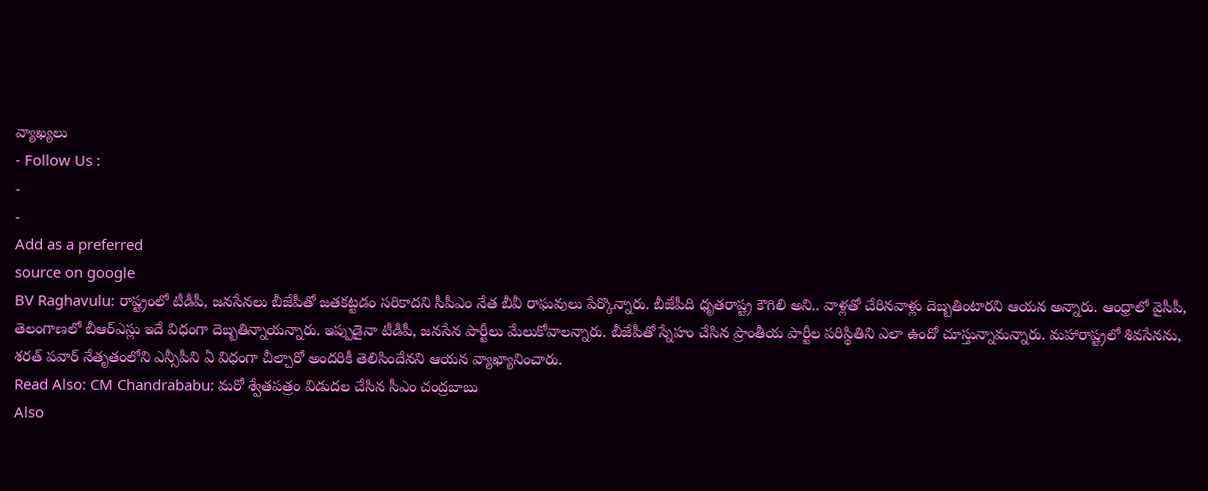వ్యాఖ్యలు
- Follow Us :
-
-
Add as a preferred
source on google
BV Raghavulu: రాష్ట్రంలో టీడీపీ, జనసేనలు బీజేపీతో జతకట్టడం సరికాదని సీపీఎం నేత బీవీ రాఘవులు పేర్కొన్నారు. బీజేపీది ధృతరాష్ట్ర కౌగిలి అని.. వాళ్లతో చేరినవాళ్లు దెబ్బతింటారని ఆయన అన్నారు. ఆంధ్రాలో వైసీపీ, తెలంగాణలో బీఆర్ఎస్లు ఇదే విధంగా దెబ్బతిన్నాయన్నారు. ఇప్పుడైనా టీడీపీ, జనసేన పార్టీలు మేలుకోవాలన్నారు. బీజేపీతో స్నేహం చేసిన ప్రాంతీయ పార్టీల పరిస్థితిని ఎలా ఉందో చూస్తున్నామన్నారు. మహారాష్ట్రలో శివసేనను, శరత్ పవార్ నేతృతంలోని ఎన్సీపీని ఏ విధంగా చీల్చారో అందరికీ తెలిసిందేనని ఆయన వ్యాఖ్యానించారు.
Read Also: CM Chandrababu: మరో శ్వేతపత్రం విడుదల చేసిన సీఎం చంద్రబాబు
Also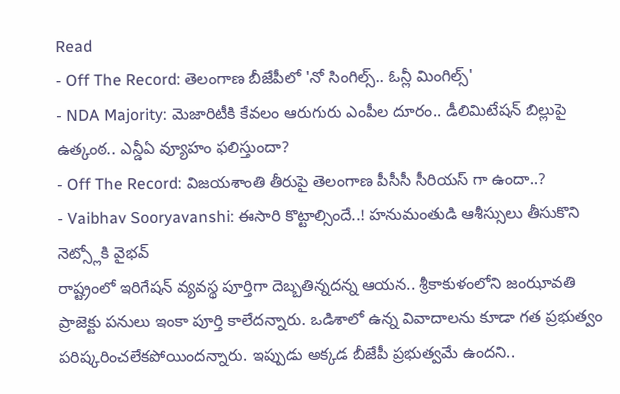Read
- Off The Record: తెలంగాణ బీజేపీలో 'నో సింగిల్స్.. ఓన్లీ మింగిల్స్'
- NDA Majority: మెజారిటీకి కేవలం ఆరుగురు ఎంపీల దూరం.. డీలిమిటేషన్ బిల్లుపై ఉత్కంఠ.. ఎన్డీఏ వ్యూహం ఫలిస్తుందా?
- Off The Record: విజయశాంతి తీరుపై తెలంగాణ పీసీసీ సీరియస్ గా ఉందా..?
- Vaibhav Sooryavanshi: ఈసారి కొట్టాల్సిందే..! హనుమంతుడి ఆశీస్సులు తీసుకొని నెట్స్లోకి వైభవ్
రాష్ట్రంలో ఇరిగేషన్ వ్యవస్థ పూర్తిగా దెబ్బతిన్నదన్న ఆయన.. శ్రీకాకుళంలోని జంఝావతి ప్రాజెక్టు పనులు ఇంకా పూర్తి కాలేదన్నారు. ఒడిశాలో ఉన్న వివాదాలను కూడా గత ప్రభుత్వం పరిష్కరించలేకపోయిందన్నారు. ఇప్పుడు అక్కడ బీజేపీ ప్రభుత్వమే ఉందని..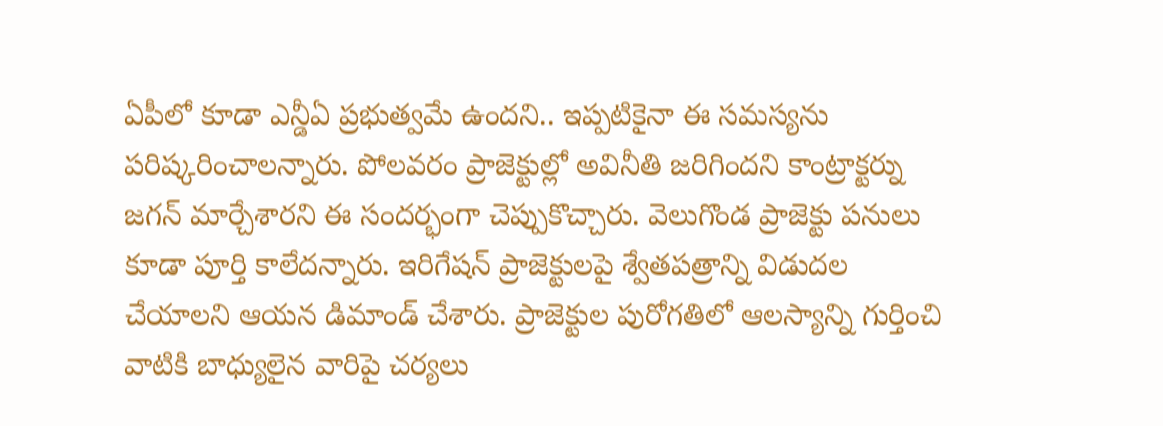ఏపీలో కూడా ఎన్డీఏ ప్రభుత్వమే ఉందని.. ఇప్పటికైనా ఈ సమస్యను పరిష్కరించాలన్నారు. పోలవరం ప్రాజెక్టుల్లో అవినీతి జరిగిందని కాంట్రాక్టర్ను జగన్ మార్చేశారని ఈ సందర్భంగా చెప్పుకొచ్చారు. వెలుగొండ ప్రాజెక్టు పనులు కూడా పూర్తి కాలేదన్నారు. ఇరిగేషన్ ప్రాజెక్టులపై శ్వేతపత్రాన్ని విడుదల చేయాలని ఆయన డిమాండ్ చేశారు. ప్రాజెక్టుల పురోగతిలో ఆలస్యాన్ని గుర్తించి వాటికి బాధ్యులైన వారిపై చర్యలు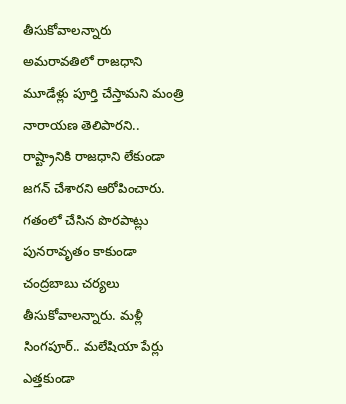తీసుకోవాలన్నారు
అమరావతిలో రాజధాని మూడేళ్లు పూర్తి చేస్తామని మంత్రి నారాయణ తెలిపారని.. రాష్ట్రానికి రాజధాని లేకుండా జగన్ చేశారని ఆరోపించారు. గతంలో చేసిన పొరపాట్లు పునరావృతం కాకుండా చంద్రబాబు చర్యలు తీసుకోవాలన్నారు. మళ్లీ సింగపూర్.. మలేషియా పేర్లు ఎత్తకుండా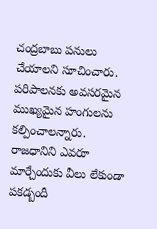చంద్రబాబు పనులు చేయాలని సూచించారు. పరిపాలనకు అవసరమైన ముఖ్యమైన హంగులను కల్పించాలన్నారు. రాజధానిని ఎవరూ మార్చేందుకు వీలు లేకుండా పకడ్బందీ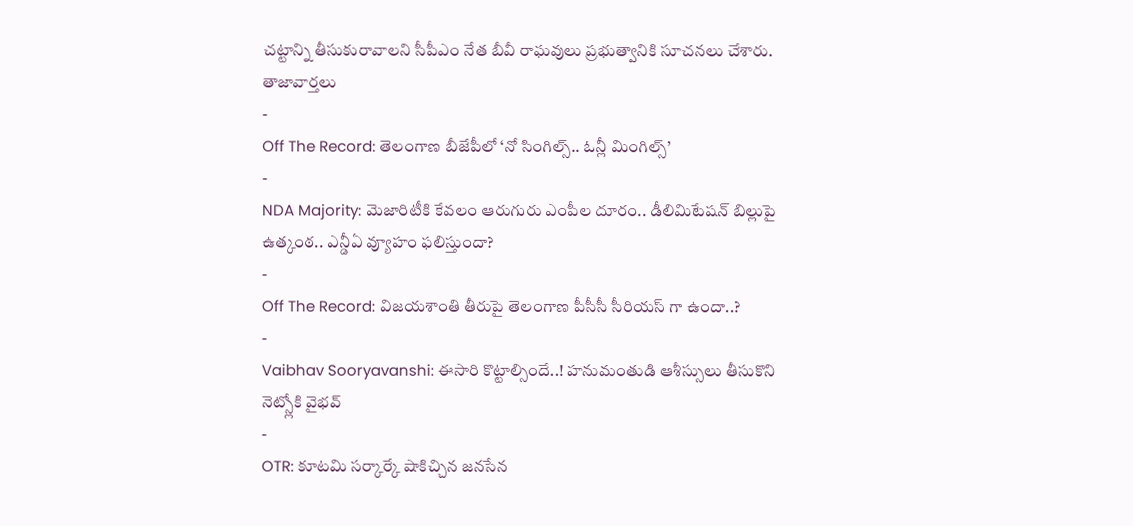చట్టాన్ని తీసుకురావాలని సీపీఎం నేత బీవీ రాఘవులు ప్రభుత్వానికి సూచనలు చేశారు.
తాజావార్తలు
-
Off The Record: తెలంగాణ బీజేపీలో ‘నో సింగిల్స్.. ఓన్లీ మింగిల్స్’
-
NDA Majority: మెజారిటీకి కేవలం ఆరుగురు ఎంపీల దూరం.. డీలిమిటేషన్ బిల్లుపై ఉత్కంఠ.. ఎన్డీఏ వ్యూహం ఫలిస్తుందా?
-
Off The Record: విజయశాంతి తీరుపై తెలంగాణ పీసీసీ సీరియస్ గా ఉందా..?
-
Vaibhav Sooryavanshi: ఈసారి కొట్టాల్సిందే..! హనుమంతుడి ఆశీస్సులు తీసుకొని నెట్స్లోకి వైభవ్
-
OTR: కూటమి సర్కార్కే షాకిచ్చిన జనసేన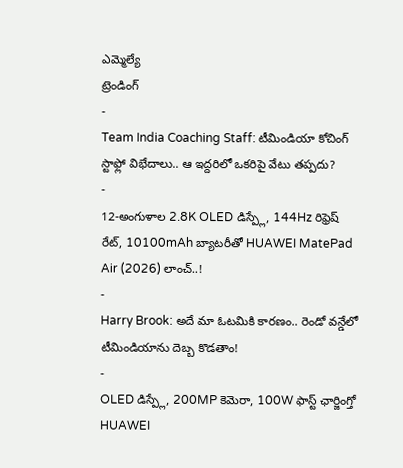ఎమ్మెల్యే
ట్రెండింగ్
-
Team India Coaching Staff: టీమిండియా కోచింగ్ స్టాఫ్లో విభేదాలు.. ఆ ఇద్దరిలో ఒకరిపై వేటు తప్పదు?
-
12-అంగుళాల 2.8K OLED డిస్ప్లే, 144Hz రిఫ్రెష్ రేట్, 10100mAh బ్యాటరీతో HUAWEI MatePad Air (2026) లాంచ్..!
-
Harry Brook: అదే మా ఓటమికి కారణం.. రెండో వన్డేలో టీమిండియాను దెబ్బ కొడతాం!
-
OLED డిస్ప్లే, 200MP కెమెరా, 100W ఫాస్ట్ ఛార్జింగ్తో HUAWEI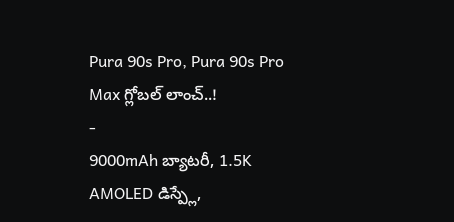Pura 90s Pro, Pura 90s Pro Max గ్లోబల్ లాంచ్..!
-
9000mAh బ్యాటరీ, 1.5K AMOLED డిస్ప్లే,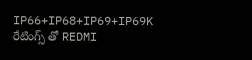IP66+IP68+IP69+IP69K రేటింగ్స్ తో REDMI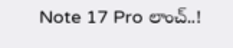Note 17 Pro లాంచ్..!